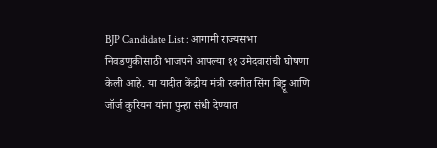BJP Candidate List : आगामी राज्यसभा निवडणुकीसाठी भाजपने आपल्या ११ उमेदवारांची घोषणा केली आहे. या यादीत केंद्रीय मंत्री रवनीत सिंग बिट्टू आणि जॉर्ज कुरियन यांना पुन्हा संधी देण्यात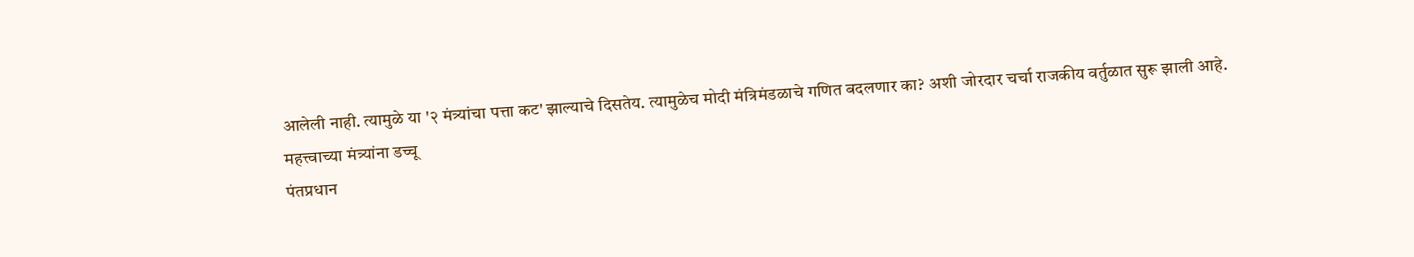आलेली नाही. त्यामुळे या '२ मंत्र्यांचा पत्ता कट' झाल्याचे दिसतेय. त्यामुळेच मोदी मंत्रिमंडळाचे गणित बदलणार का? अशी जोरदार चर्चा राजकीय वर्तुळात सुरू झाली आहे.
महत्त्वाच्या मंत्र्यांना डच्चू
पंतप्रधान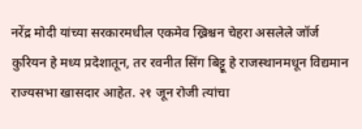नरेंद्र मोदी यांच्या सरकारमधील एकमेव ख्रिश्चन चेहरा असलेले जॉर्ज कुरियन हे मध्य प्रदेशातून, तर रवनीत सिंग बिट्टू हे राजस्थानमधून विद्यमान राज्यसभा खासदार आहेत. २१ जून रोजी त्यांचा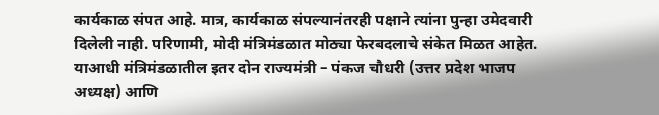कार्यकाळ संपत आहे. मात्र, कार्यकाळ संपल्यानंतरही पक्षाने त्यांना पुन्हा उमेदवारी दिलेली नाही. परिणामी, मोदी मंत्रिमंडळात मोठ्या फेरबदलाचे संकेत मिळत आहेत.
याआधी मंत्रिमंडळातील इतर दोन राज्यमंत्री – पंकज चौधरी (उत्तर प्रदेश भाजप अध्यक्ष) आणि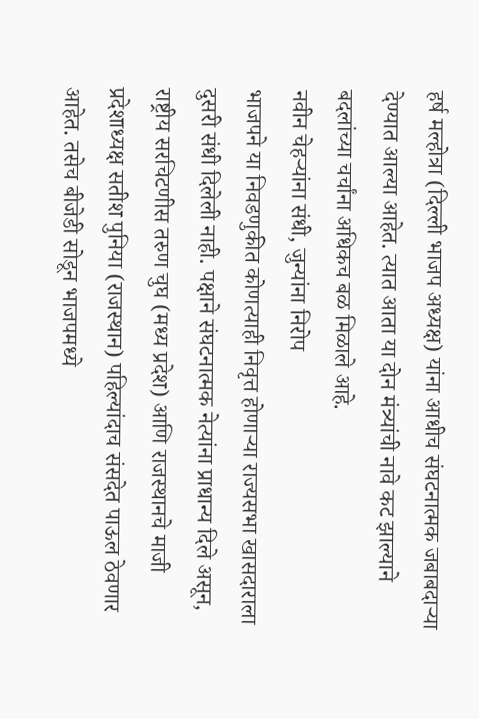हर्ष मल्होत्रा (दिल्ली भाजप अध्यक्ष) यांना आधीच संघटनात्मक जबाबदाऱ्या देण्यात आल्या आहेत. त्यात आता या दोन मंत्र्यांची नावे कट झाल्याने बदलांच्या चर्चांना अधिकच बळ मिळाले आहे.
नवीन चेहऱ्यांना संधी, जुन्यांना निरोप
भाजपने या निवडणुकीत कोणत्याही निवृत्त होणाऱ्या राज्यसभा खासदाराला दुसरी संधी दिलेली नाही. पक्षाने संघटनात्मक नेत्यांना प्राधान्य दिले असून, राष्ट्रीय सरचिटणीस तरुण चुघ (मध्य प्रदेश) आणि राजस्थानचे माजी प्रदेशाध्यक्ष सतीश पुनिया (राजस्थान) पहिल्यांदाच संसदेत पाऊल ठेवणार आहेत. तसेच बीजेडी सोडून भाजपमध्ये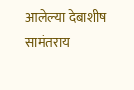आलेल्या देबाशीष सामंतराय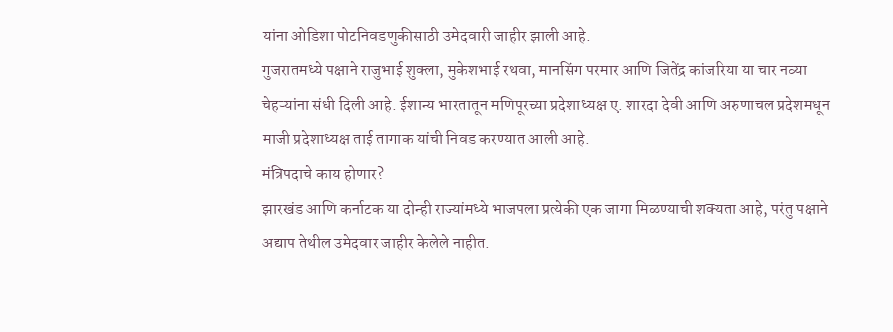यांना ओडिशा पोटनिवडणुकीसाठी उमेदवारी जाहीर झाली आहे.
गुजरातमध्ये पक्षाने राजुभाई शुक्ला, मुकेशभाई रथवा, मानसिंग परमार आणि जितेंद्र कांजरिया या चार नव्या चेहऱ्यांना संधी दिली आहे. ईशान्य भारतातून मणिपूरच्या प्रदेशाध्यक्ष ए. शारदा देवी आणि अरुणाचल प्रदेशमधून माजी प्रदेशाध्यक्ष ताई तागाक यांची निवड करण्यात आली आहे.
मंत्रिपदाचे काय होणार?
झारखंड आणि कर्नाटक या दोन्ही राज्यांमध्ये भाजपला प्रत्येकी एक जागा मिळण्याची शक्यता आहे, परंतु पक्षाने अद्याप तेथील उमेदवार जाहीर केलेले नाहीत.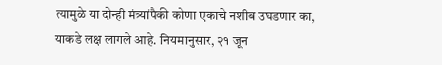त्यामुळे या दोन्ही मंत्र्यांपैकी कोणा एकाचे नशीब उघडणार का, याकडे लक्ष लागले आहे. नियमानुसार, २१ जून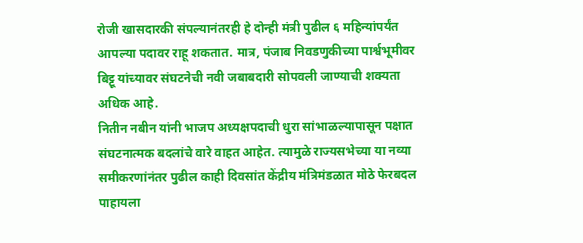रोजी खासदारकी संपल्यानंतरही हे दोन्ही मंत्री पुढील ६ महिन्यांपर्यंत आपल्या पदावर राहू शकतात. मात्र, पंजाब निवडणुकीच्या पार्श्वभूमीवर बिट्टू यांच्यावर संघटनेची नवी जबाबदारी सोपवली जाण्याची शक्यता अधिक आहे.
नितीन नबीन यांनी भाजप अध्यक्षपदाची धुरा सांभाळल्यापासून पक्षात संघटनात्मक बदलांचे वारे वाहत आहेत. त्यामुळे राज्यसभेच्या या नव्या समीकरणांनंतर पुढील काही दिवसांत केंद्रीय मंत्रिमंडळात मोठे फेरबदल पाहायला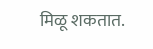मिळू शकतात.